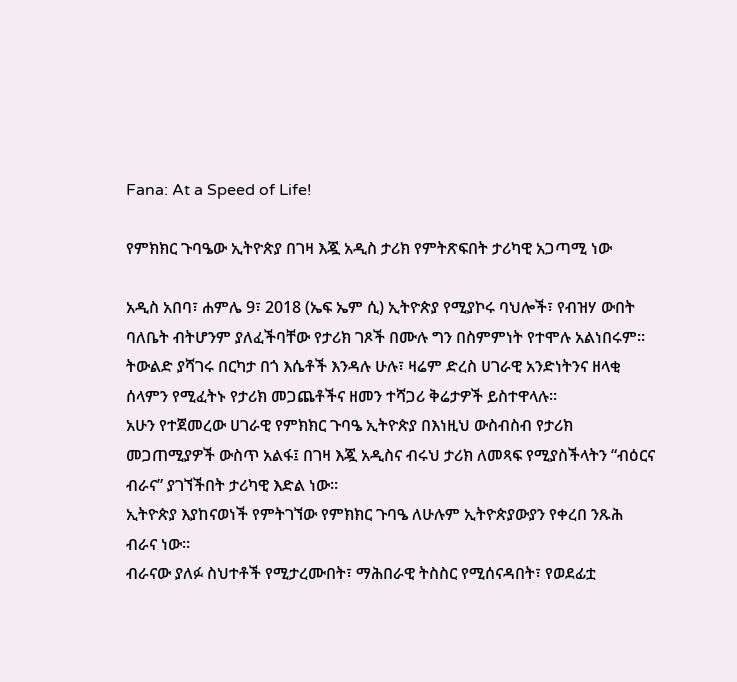Fana: At a Speed of Life!

የምክክር ጉባዔው ኢትዮጵያ በገዛ እጇ አዲስ ታሪክ የምትጽፍበት ታሪካዊ አጋጣሚ ነው

አዲስ አበባ፣ ሐምሌ 9፣ 2018 (ኤፍ ኤም ሲ) ኢትዮጵያ የሚያኮሩ ባህሎች፣ የብዝሃ ውበት ባለቤት ብትሆንም ያለፈችባቸው የታሪክ ገጾች በሙሉ ግን በስምምነት የተሞሉ አልነበሩም።
ትውልድ ያሻገሩ በርካታ በጎ እሴቶች እንዳሉ ሁሉ፣ ዛሬም ድረስ ሀገራዊ አንድነትንና ዘላቂ ሰላምን የሚፈትኑ የታሪክ መጋጨቶችና ዘመን ተሻጋሪ ቅሬታዎች ይስተዋላሉ።
አሁን የተጀመረው ሀገራዊ የምክክር ጉባዔ ኢትዮጵያ በእነዚህ ውስብስብ የታሪክ መጋጠሚያዎች ውስጥ አልፋ፤ በገዛ እጇ አዲስና ብሩህ ታሪክ ለመጻፍ የሚያስችላትን “ብዕርና ብራና” ያገኘችበት ታሪካዊ እድል ነው።
ኢትዮጵያ እያከናወነች የምትገኘው የምክክር ጉባዔ ለሁሉም ኢትዮጵያውያን የቀረበ ንጹሕ ብራና ነው።
ብራናው ያለፉ ስህተቶች የሚታረሙበት፣ ማሕበራዊ ትስስር የሚሰናዳበት፣ የወደፊቷ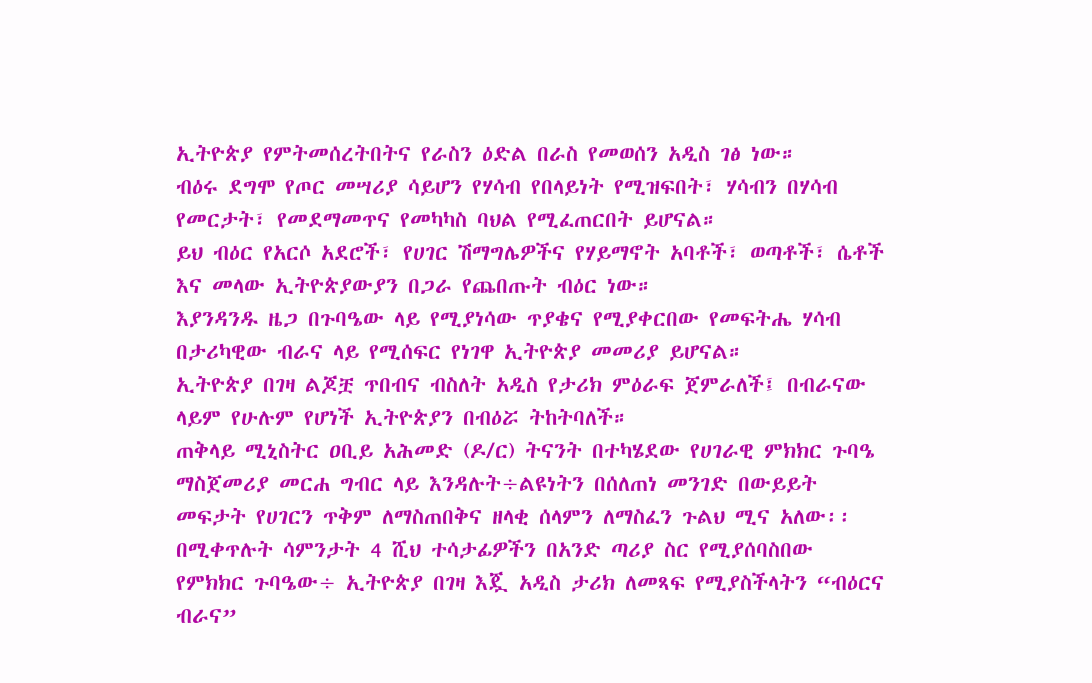ኢትዮጵያ የምትመሰረትበትና የራስን ዕድል በራስ የመወሰን አዲስ ገፅ ነው።
ብዕሩ ደግሞ የጦር መሣሪያ ሳይሆን የሃሳብ የበላይነት የሚዝፍበት፣ ሃሳብን በሃሳብ የመርታት፣ የመደማመጥና የመካካስ ባህል የሚፈጠርበት ይሆናል።
ይህ ብዕር የአርሶ አደሮች፣ የሀገር ሽማግሌዎችና የሃይማኖት አባቶች፣ ወጣቶች፣ ሴቶች እና መላው ኢትዮጵያውያን በጋራ የጨበጡት ብዕር ነው።
እያንዳንዱ ዜጋ በጉባዔው ላይ የሚያነሳው ጥያቄና የሚያቀርበው የመፍትሔ ሃሳብ በታሪካዊው ብራና ላይ የሚሰፍር የነገዋ ኢትዮጵያ መመሪያ ይሆናል።
ኢትዮጵያ በገዛ ልጆቿ ጥበብና ብስለት አዲስ የታሪክ ምዕራፍ ጀምራለች፤ በብራናው ላይም የሁሉም የሆነች ኢትዮጵያን በብዕሯ ትከትባለች።
ጠቅላይ ሚኒስትር ዐቢይ አሕመድ (ዶ/ር) ትናንት በተካሄደው የሀገራዊ ምክክር ጉባዔ ማስጀመሪያ መርሐ ግብር ላይ እንዳሉት÷ልዩነትን በሰለጠነ መንገድ በውይይት መፍታት የሀገርን ጥቅም ለማስጠበቅና ዘላቂ ሰላምን ለማስፈን ጉልህ ሚና አለው፡፡
በሚቀጥሉት ሳምንታት 4 ሺህ ተሳታፊዎችን በአንድ ጣሪያ ስር የሚያሰባስበው የምክክር ጉባዔው÷ ኢትዮጵያ በገዛ እጇ አዲስ ታሪክ ለመጻፍ የሚያስችላትን “ብዕርና ብራና”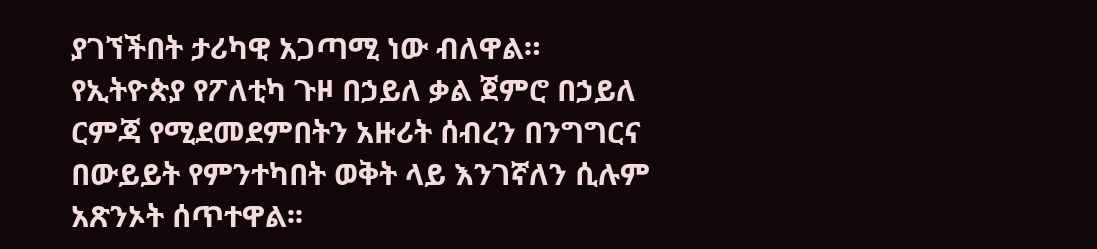ያገኘችበት ታሪካዊ አጋጣሚ ነው ብለዋል።
የኢትዮጵያ የፖለቲካ ጉዞ በኃይለ ቃል ጀምሮ በኃይለ ርምጃ የሚደመደምበትን አዙሪት ሰብረን በንግግርና በውይይት የምንተካበት ወቅት ላይ እንገኛለን ሲሉም አጽንኦት ሰጥተዋል፡፡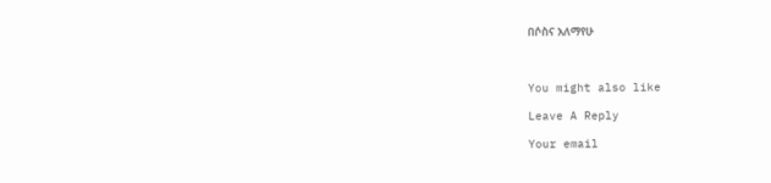በሶስና አለማየሁ



You might also like

Leave A Reply

Your email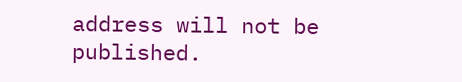address will not be published.